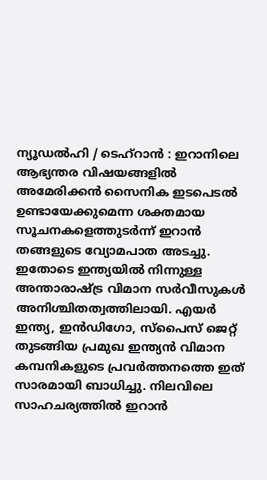ന്യൂഡൽഹി / ടെഹ്റാൻ : ഇറാനിലെ ആഭ്യന്തര വിഷയങ്ങളിൽ അമേരിക്കൻ സൈനിക ഇടപെടൽ ഉണ്ടായേക്കുമെന്ന ശക്തമായ സൂചനകളെത്തുടർന്ന് ഇറാൻ തങ്ങളുടെ വ്യോമപാത അടച്ചു. ഇതോടെ ഇന്ത്യയിൽ നിന്നുള്ള അന്താരാഷ്ട്ര വിമാന സർവീസുകൾ അനിശ്ചിതത്വത്തിലായി. എയർ ഇന്ത്യ, ഇൻഡിഗോ, സ്പൈസ് ജെറ്റ് തുടങ്ങിയ പ്രമുഖ ഇന്ത്യൻ വിമാന കമ്പനികളുടെ പ്രവർത്തനത്തെ ഇത് സാരമായി ബാധിച്ചു. നിലവിലെ സാഹചര്യത്തിൽ ഇറാൻ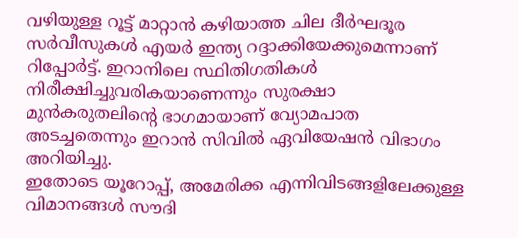വഴിയുള്ള റൂട്ട് മാറ്റാൻ കഴിയാത്ത ചില ദീർഘദൂര സർവീസുകൾ എയർ ഇന്ത്യ റദ്ദാക്കിയേക്കുമെന്നാണ് റിപ്പോർട്ട്. ഇറാനിലെ സ്ഥിതിഗതികൾ നിരീക്ഷിച്ചുവരികയാണെന്നും സുരക്ഷാ മുൻകരുതലിന്റെ ഭാഗമായാണ് വ്യോമപാത അടച്ചതെന്നും ഇറാൻ സിവിൽ ഏവിയേഷൻ വിഭാഗം അറിയിച്ചു.
ഇതോടെ യൂറോപ്പ്, അമേരിക്ക എന്നിവിടങ്ങളിലേക്കുള്ള വിമാനങ്ങൾ സൗദി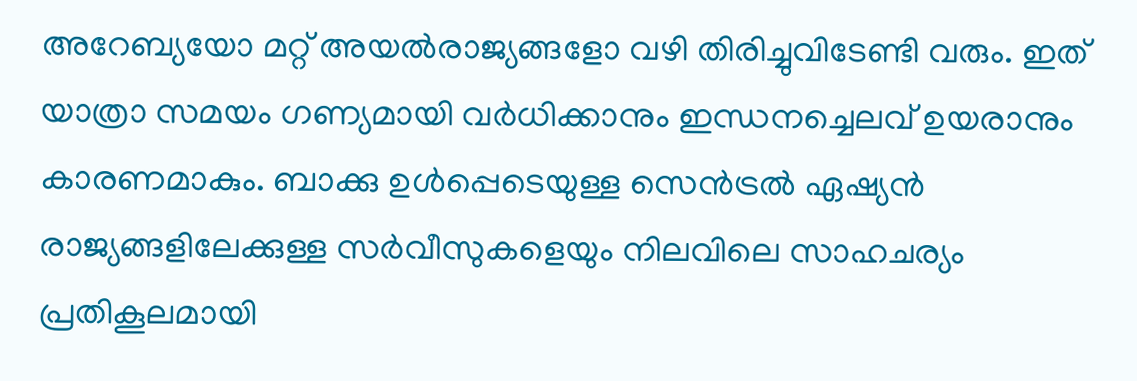അറേബ്യയോ മറ്റ് അയൽരാജ്യങ്ങളോ വഴി തിരിച്ചുവിടേണ്ടി വരും. ഇത് യാത്രാ സമയം ഗണ്യമായി വർധിക്കാനും ഇന്ധനച്ചെലവ് ഉയരാനും കാരണമാകും. ബാക്കു ഉൾപ്പെടെയുള്ള സെൻട്രൽ ഏഷ്യൻ രാജ്യങ്ങളിലേക്കുള്ള സർവീസുകളെയും നിലവിലെ സാഹചര്യം പ്രതികൂലമായി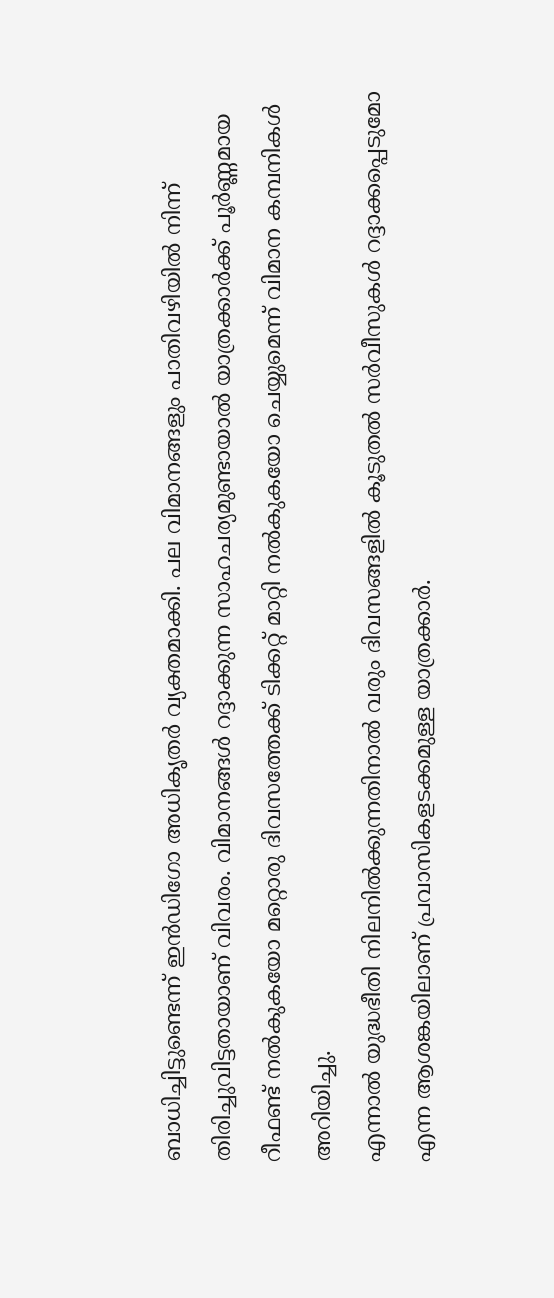ബാധിച്ചിട്ടുണ്ടെന്ന് ഇൻഡിഗോ അധികൃതർ വ്യക്തമാക്കി. പല വിമാനങ്ങളും പാതിവഴിയിൽ നിന്ന് തിരിച്ചുവിട്ടതായാണ് വിവരം. വിമാനങ്ങൾ റദ്ദാക്കുന്ന സാഹചര്യമുണ്ടായാൽ യാത്രക്കാർക്ക് പൂർണ്ണമായ റീഫണ്ട് നൽകുകയോ മറ്റൊരു ദിവസത്തേക്ക് ടിക്കറ്റ് മാറ്റി നൽകുകയോ ചെയ്യുമെന്ന് വിമാന കമ്പനികൾ അറിയിച്ചു.
എന്നാൽ യുദ്ധഭീതി നിലനിൽക്കുന്നതിനാൽ വരും ദിവസങ്ങളിൽ കൂടുതൽ സർവീസുകൾ റദ്ദാക്കപ്പെടുമോ എന്ന ആശങ്കയിലാണ് പ്രവാസികളടക്കമുള്ള യാത്രക്കാർ.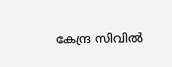കേന്ദ്ര സിവിൽ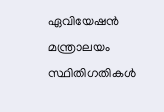ഏവിയേഷൻ മന്ത്രാലയം സ്ഥിതിഗതികൾ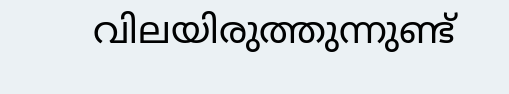വിലയിരുത്തുന്നുണ്ട്